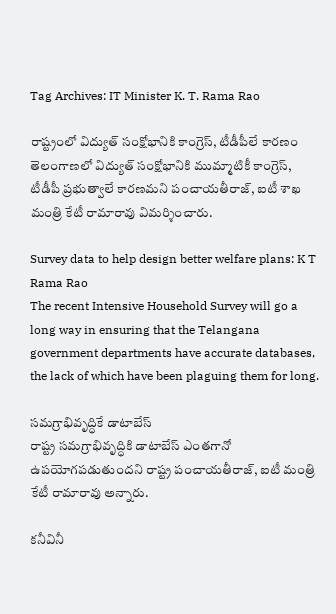Tag Archives: IT Minister K. T. Rama Rao

రాష్ట్రంలో విద్యుత్ సంక్షోభానికి కాంగ్రెస్, టీడీపీలే కారణం
తెలంగాణలో విద్యుత్ సంక్షోభానికి ముమ్మాటికీ కాంగ్రెస్, టీడీపీ ప్రభుత్వాలే కారణమని పంచాయతీరాజ్, ఐటీ శాఖ మంత్రి కేటీ రామారావు విమర్శించారు.

Survey data to help design better welfare plans: K T Rama Rao
The recent Intensive Household Survey will go a long way in ensuring that the Telangana government departments have accurate databases, the lack of which have been plaguing them for long.

సమగ్రాభివృద్ధికే డాటాబేస్
రాష్ట్ర సమగ్రాభివృద్ధికి డాటాబేస్ ఎంతగానో ఉపయోగపడుతుందని రాష్ట్ర పంచాయతీరాజ్, ఐటీ మంత్రి కేటీ రామారావు అన్నారు.

కనీవినీ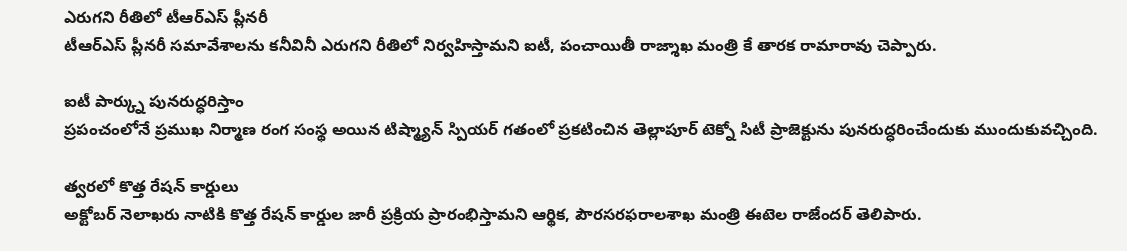ఎరుగని రీతిలో టీఆర్ఎస్ ప్లీనరీ
టీఆర్ఎస్ ప్లీనరీ సమావేశాలను కనీవినీ ఎరుగని రీతిలో నిర్వహిస్తామని ఐటీ, పంచాయితీ రాజ్శాఖ మంత్రి కే తారక రామారావు చెప్పారు.

ఐటీ పార్క్ను పునరుద్ధరిస్తాం
ప్రపంచంలోనే ప్రముఖ నిర్మాణ రంగ సంస్థ అయిన టిష్మ్యాన్ స్పియర్ గతంలో ప్రకటించిన తెల్లాపూర్ టెక్నో సిటీ ప్రాజెక్టును పునరుద్ధరించేందుకు ముందుకువచ్చింది.

త్వరలో కొత్త రేషన్ కార్డులు
అక్టోబర్ నెలాఖరు నాటికి కొత్త రేషన్ కార్డుల జారీ ప్రక్రియ ప్రారంభిస్తామని ఆర్థిక, పౌరసరఫరాలశాఖ మంత్రి ఈటెల రాజేందర్ తెలిపారు.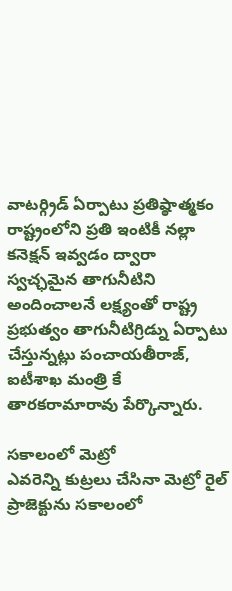వాటర్గ్రిడ్ ఏర్పాటు ప్రతిష్ఠాత్మకం
రాష్ట్రంలోని ప్రతి ఇంటికీ నల్లా కనెక్షన్ ఇవ్వడం ద్వారా స్వచ్ఛమైన తాగునీటిని అందించాలనే లక్ష్యంతో రాష్ట్ర ప్రభుత్వం తాగునీటిగ్రిడ్ను ఏర్పాటు చేస్తున్నట్లు పంచాయతీరాజ్, ఐటీశాఖ మంత్రి కే తారకరామారావు పేర్కొన్నారు.

సకాలంలో మెట్రో
ఎవరెన్ని కుట్రలు చేసినా మెట్రో రైల్ ప్రాజెక్టును సకాలంలో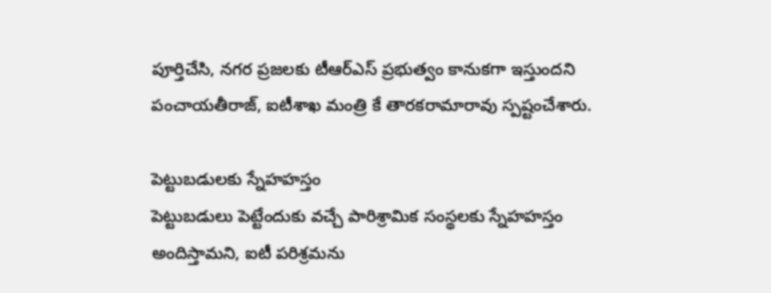పూర్తిచేసి, నగర ప్రజలకు టీఆర్ఎస్ ప్రభుత్వం కానుకగా ఇస్తుందని పంచాయతీరాజ్, ఐటీశాఖ మంత్రి కే తారకరామారావు స్పష్టంచేశారు.

పెట్టుబడులకు స్నేహహస్తం
పెట్టుబడులు పెట్టేందుకు వచ్చే పారిశ్రామిక సంస్థలకు స్నేహహస్తం అందిస్తామని, ఐటీ పరిశ్రమను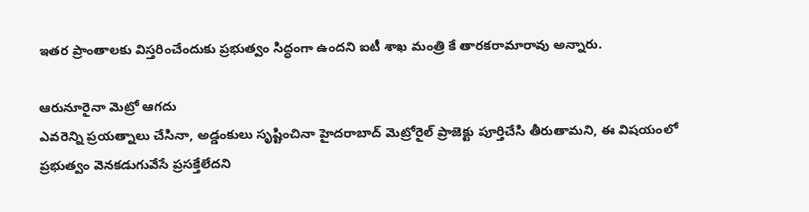ఇతర ప్రాంతాలకు విస్తరించేందుకు ప్రభుత్వం సిద్ధంగా ఉందని ఐటీ శాఖ మంత్రి కే తారకరామారావు అన్నారు.

ఆరునూరైనా మెట్రో ఆగదు
ఎవరెన్ని ప్రయత్నాలు చేసినా, అడ్డంకులు సృష్టించినా హైదరాబాద్ మెట్రోరైల్ ప్రాజెక్టు పూర్తిచేసి తీరుతామని, ఈ విషయంలో ప్రభుత్వం వెనకడుగువేసే ప్రసక్తేలేదని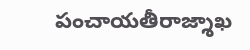పంచాయతీరాజ్శాఖ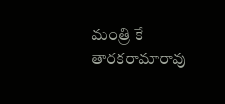మంత్రి కే తారకరామారావు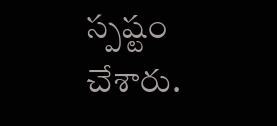స్పష్టం చేశారు.